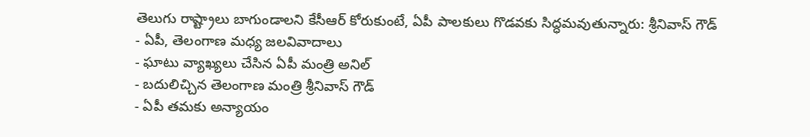తెలుగు రాష్ట్రాలు బాగుండాలని కేసీఆర్ కోరుకుంటే, ఏపీ పాలకులు గొడవకు సిద్ధమవుతున్నారు: శ్రీనివాస్ గౌడ్
- ఏపీ, తెలంగాణ మధ్య జలవివాదాలు
- ఘాటు వ్యాఖ్యలు చేసిన ఏపీ మంత్రి అనిల్
- బదులిచ్చిన తెలంగాణ మంత్రి శ్రీనివాస్ గౌడ్
- ఏపీ తమకు అన్యాయం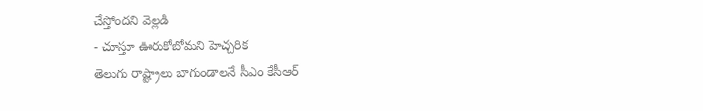చేస్తోందని వెల్లడి
- చూస్తూ ఊరుకోబోమని హెచ్చరిక
తెలుగు రాష్ట్రాలు బాగుండాలనే సీఎం కేసీఆర్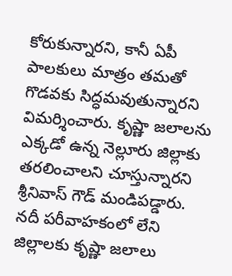కోరుకున్నారని, కానీ ఏపీ పాలకులు మాత్రం తమతో గొడవకు సిద్ధమవుతున్నారని విమర్శించారు. కృష్ణా జలాలను ఎక్కడో ఉన్న నెల్లూరు జిల్లాకు తరలించాలని చూస్తున్నారని శ్రీనివాస్ గౌడ్ మండిపడ్డారు. నదీ పరీవాహకంలో లేని జిల్లాలకు కృష్ణా జలాలు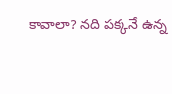కావాలా? నది పక్కనే ఉన్న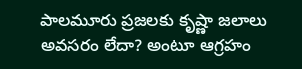పాలమూరు ప్రజలకు కృష్ణా జలాలు అవసరం లేదా? అంటూ ఆగ్రహం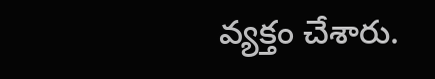వ్యక్తం చేశారు.